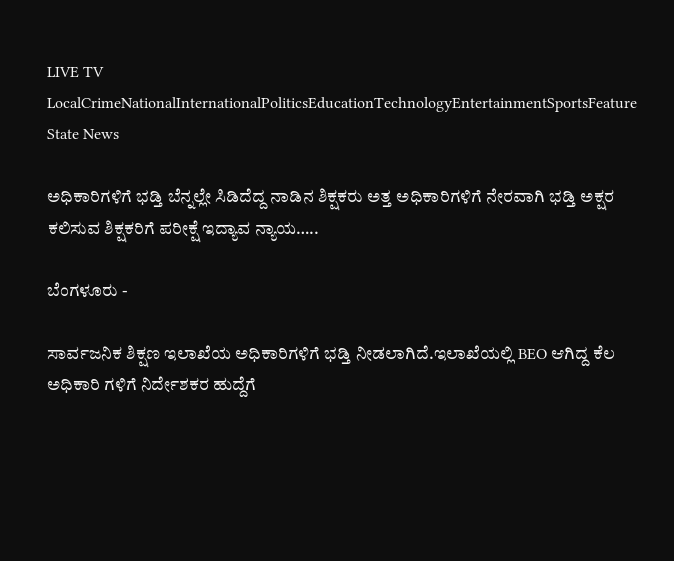LIVE TV LocalCrimeNationalInternationalPoliticsEducationTechnologyEntertainmentSportsFeature
State News

ಅಧಿಕಾರಿಗಳಿಗೆ ಭಡ್ತಿ ಬೆನ್ನಲ್ಲೇ ಸಿಡಿದೆದ್ದ ನಾಡಿ‌ನ ಶಿಕ್ಷಕರು ಅತ್ತ ಅಧಿಕಾರಿಗಳಿಗೆ ನೇರವಾಗಿ ಭಡ್ತಿ ಅಕ್ಷರ ಕಲಿಸುವ ಶಿಕ್ಷಕರಿಗೆ ಪರೀಕ್ಷೆ ಇದ್ಯಾವ ನ್ಯಾಯ…..

ಬೆಂಗಳೂರು -

ಸಾರ್ವಜನಿಕ ಶಿಕ್ಷಣ ಇಲಾಖೆಯ ಅಧಿಕಾರಿಗಳಿಗೆ ಭಡ್ತಿ ನೀಡಲಾಗಿದೆ.ಇಲಾಖೆಯಲ್ಲಿ BEO ಆಗಿದ್ದ ಕೆಲ ಅಧಿಕಾರಿ ಗಳಿಗೆ ನಿರ್ದೇಶಕರ ಹುದ್ದೆಗೆ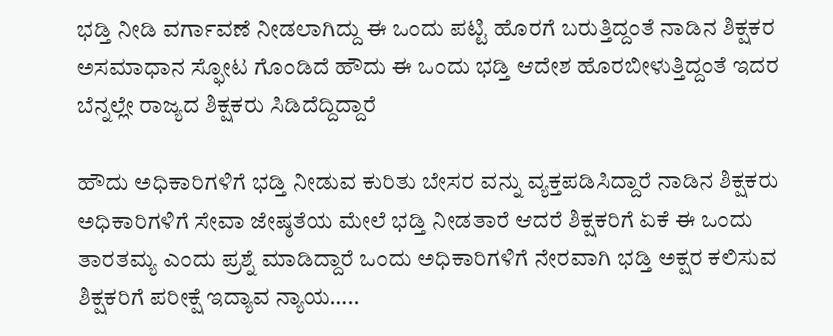ಭಡ್ತಿ ನೀಡಿ ವರ್ಗಾವಣೆ ನೀಡಲಾಗಿದ್ದು ಈ ಒಂದು ಪಟ್ಟಿ ಹೊರಗೆ ಬರುತ್ತಿದ್ದಂತೆ ನಾಡಿನ ಶಿಕ್ಷಕರ ಅಸಮಾಧಾನ ಸ್ಫೋಟ ಗೊಂಡಿದೆ ಹೌದು ಈ ಒಂದು ಭಡ್ತಿ ಆದೇಶ ಹೊರಬೀಳುತ್ತಿದ್ದಂತೆ ಇದರ ಬೆನ್ನಲ್ಲೇ ರಾಜ್ಯದ ಶಿಕ್ಷಕರು ಸಿಡಿದೆದ್ದಿದ್ದಾರೆ‌

ಹೌದು ಅಧಿಕಾರಿಗಳಿಗೆ ಭಡ್ತಿ ನೀಡುವ ಕುರಿತು ಬೇಸರ ವನ್ನು ವ್ಯಕ್ತಪಡಿಸಿದ್ದಾರೆ‌ ನಾಡಿ‌ನ ಶಿಕ್ಷಕರು ಅಧಿಕಾರಿಗಳಿಗೆ ಸೇವಾ ಜೇಷ್ಠತೆಯ ಮೇಲೆ ಭಡ್ತಿ ನೀಡತಾರೆ ಆದರೆ ಶಿಕ್ಷಕರಿಗೆ ಏಕೆ ಈ ಒಂದು ತಾರತಮ್ಯ ಎಂದು ಪ್ರಶ್ನೆ ಮಾಡಿದ್ದಾರೆ ಒಂದು ಅಧಿಕಾರಿಗಳಿಗೆ ನೇರವಾಗಿ ಭಡ್ತಿ ಅಕ್ಷರ ಕಲಿಸುವ ಶಿಕ್ಷಕರಿಗೆ ಪರೀಕ್ಷೆ ಇದ್ಯಾವ ನ್ಯಾಯ…..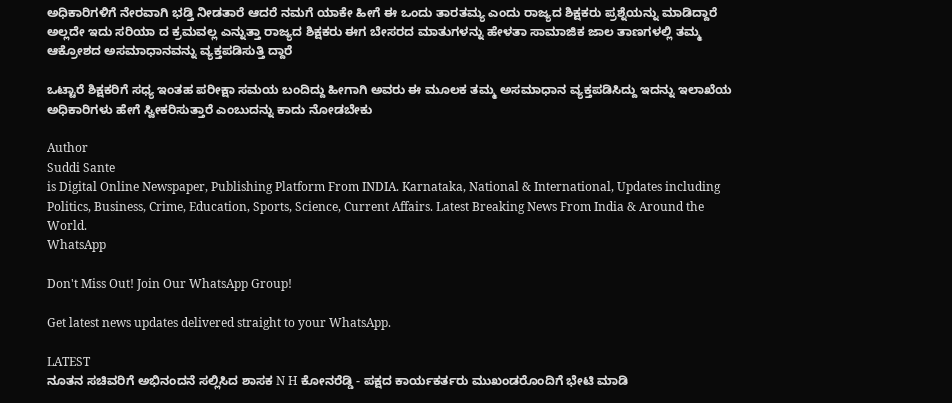ಅಧಿಕಾರಿಗಳಿಗೆ ನೇರವಾಗಿ ಭಡ್ತಿ ನೀಡತಾರೆ ಆದರೆ ನಮಗೆ ಯಾಕೇ ಹೀಗೆ ಈ ಒಂದು ತಾರತಮ್ಯ ಎಂದು ರಾಜ್ಯದ ಶಿಕ್ಷಕರು ಪ್ರಶ್ನೆಯನ್ನು ಮಾಡಿದ್ದಾರೆ ಅಲ್ಲದೇ ಇದು ಸರಿಯಾ ದ ಕ್ರಮವಲ್ಲ ಎನ್ನುತ್ತಾ ರಾಜ್ಯದ ಶಿಕ್ಷಕರು ಈಗ ಬೇಸರದ ಮಾತುಗಳನ್ನು ಹೇಳತಾ ಸಾಮಾಜಿಕ ಜಾಲ ತಾಣಗಳಲ್ಲಿ ತಮ್ಮ ಆಕ್ರೋಶದ ಅಸಮಾಧಾನವನ್ನು ವ್ಯಕ್ತಪಡಿಸುತ್ತಿ ದ್ದಾರೆ

ಒಟ್ಟಾರೆ ಶಿಕ್ಷಕರಿಗೆ ಸಧ್ಯ ಇಂತಹ ಪರೀಕ್ಷಾ ಸಮಯ ಬಂದಿದ್ದು ಹೀಗಾಗಿ ಅವರು ಈ ಮೂಲಕ ತಮ್ಮ ಅಸಮಾಧಾನ ವ್ಯಕ್ತಪಡಿಸಿದ್ದು ಇದನ್ನು ಇಲಾಖೆಯ ಅಧಿಕಾರಿಗಳು ಹೇಗೆ ಸ್ವೀಕರಿಸುತ್ತಾರೆ ಎಂಬುದನ್ನು ಕಾದು ನೋಡಬೇಕು

Author
Suddi Sante
is Digital Online Newspaper, Publishing Platform From INDIA. Karnataka, National & International, Updates including Politics, Business, Crime, Education, Sports, Science, Current Affairs. Latest Breaking News From India & Around the World.
WhatsApp

Don't Miss Out! Join Our WhatsApp Group!

Get latest news updates delivered straight to your WhatsApp.

LATEST
ನೂತನ ಸಚಿವರಿಗೆ ಅಭಿನಂದನೆ ಸಲ್ಲಿಸಿದ ಶಾಸಕ N H ಕೋನರೆಡ್ಡಿ - ಪಕ್ಷದ ಕಾರ್ಯಕರ್ತರು ಮುಖಂಡರೊಂದಿಗೆ ಭೇಟಿ ಮಾಡಿ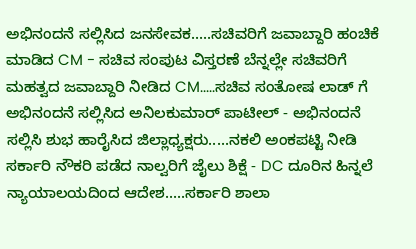ಅಭಿನಂದನೆ ಸಲ್ಲಿಸಿದ ಜನಸೇವಕ.....ಸಚಿವರಿಗೆ ಜವಾಬ್ದಾರಿ ಹಂಚಿಕೆ ಮಾಡಿದ CM - ಸಚಿವ ಸಂಪುಟ ವಿಸ್ತರಣೆ ಬೆನ್ನಲ್ಲೇ ಸಚಿವರಿಗೆ ಮಹತ್ವದ ಜವಾಬ್ದಾರಿ ನೀಡಿದ CM.....ಸಚಿವ ಸಂತೋಷ ಲಾಡ್ ಗೆ ಅಭಿನಂದನೆ ಸಲ್ಲಿಸಿದ ಅನಿಲಕುಮಾರ್ ಪಾಟೀಲ್ - ಅಭಿನಂದನೆ ಸಲ್ಲಿಸಿ ಶುಭ ಹಾರೈಸಿದ ಜಿಲ್ಲಾಧ್ಯಕ್ಷರು.....ನಕಲಿ ಅಂಕಪಟ್ಟಿ ನೀಡಿ ಸರ್ಕಾರಿ ನೌಕರಿ ಪಡೆದ ನಾಲ್ವರಿಗೆ ಜೈಲು ಶಿಕ್ಷೆ - DC ದೂರಿನ ಹಿನ್ನಲೆ ನ್ಯಾಯಾಲಯದಿಂದ ಆದೇಶ.....ಸರ್ಕಾರಿ ಶಾಲಾ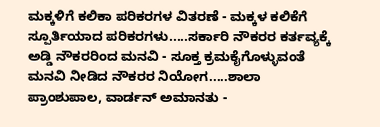ಮಕ್ಕಳಿಗೆ ಕಲಿಕಾ ಪರಿಕರಗಳ ವಿತರಣೆ - ಮಕ್ಕಳ ಕಲಿಕೆಗೆ ಸ್ಪೂರ್ತಿಯಾದ ಪರಿಕರಗಳು.....ಸರ್ಕಾರಿ ನೌಕರರ ಕರ್ತವ್ಯಕ್ಕೆ ಅಡ್ಡಿ ನೌಕರರಿಂದ ಮನವಿ - ಸೂಕ್ತ ಕ್ರಮಕೈಗೊಳ್ಳುವಂತೆ ಮನವಿ ನೀಡಿದ ನೌಕರರ ನಿಯೋಗ.....ಶಾಲಾ ಪ್ರಾಂಶುಪಾಲ, ವಾರ್ಡನ್ ಅಮಾನತು -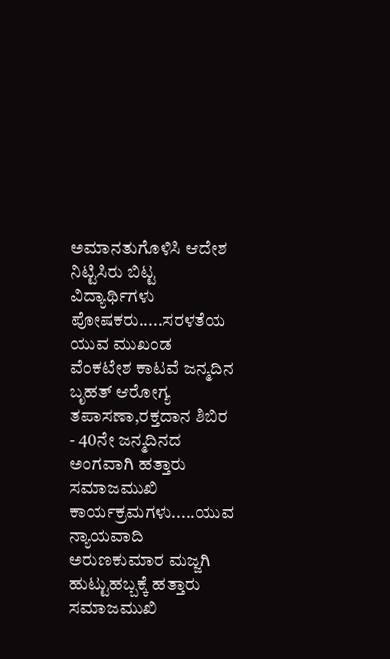ಅಮಾನತುಗೊಳಿಸಿ ಆದೇಶ ನಿಟ್ಟಿಸಿರು ಬಿಟ್ಟ ವಿದ್ಯಾರ್ಥಿಗಳು ಪೋಷಕರು.....ಸರಳತೆಯ ಯುವ ಮುಖಂಡ ವೆಂಕಟೇಶ ಕಾಟವೆ ಜನ್ಮದಿನ ಬೃಹತ್ ಆರೋಗ್ಯ ತಪಾಸಣಾ,ರಕ್ತದಾನ ಶಿಬಿರ - 40ನೇ ಜನ್ಮದಿನದ ಅಂಗವಾಗಿ ಹತ್ತಾರು ಸಮಾಜಮುಖಿ ಕಾರ್ಯಕ್ರಮಗಳು.....ಯುವ ನ್ಯಾಯವಾದಿ ಅರುಣಕುಮಾರ ಮಜ್ಜಗಿ ಹುಟ್ಟುಹಬ್ಬಕ್ಕೆ ಹತ್ತಾರು ಸಮಾಜಮುಖಿ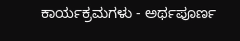ಕಾರ್ಯಕ್ರಮಗಳು - ಅರ್ಥಪೂರ್ಣ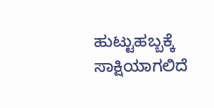ಹುಟ್ಟುಹಬ್ಬಕ್ಕೆ ಸಾಕ್ಷಿಯಾಗಲಿದೆ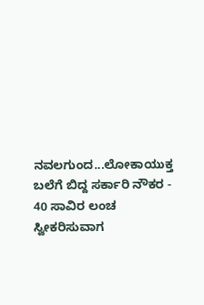ನವಲಗುಂದ...ಲೋಕಾಯುಕ್ತ ಬಲೆಗೆ ಬಿದ್ದ ಸರ್ಕಾರಿ ನೌಕರ - 40 ಸಾವಿರ ಲಂಚ ಸ್ವೀಕರಿಸುವಾಗ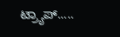ಟ್ರ್ಯಾಪ್.....